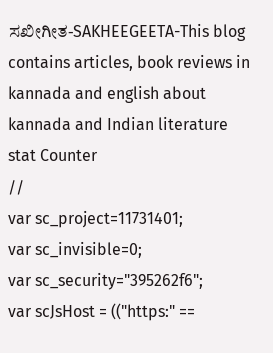ಸಖೀಗೀತ-SAKHEEGEETA-This blog contains articles, book reviews in kannada and english about kannada and Indian literature
stat Counter
//
var sc_project=11731401;
var sc_invisible=0;
var sc_security="395262f6";
var scJsHost = (("https:" ==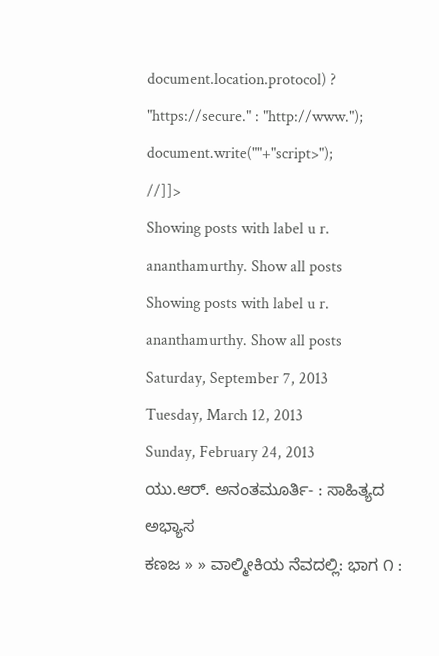document.location.protocol) ? "https://secure." : "http://www.");
document.write(""+"script>");
//]]>
Showing posts with label u r. ananthamurthy. Show all posts
Showing posts with label u r. ananthamurthy. Show all posts
Saturday, September 7, 2013
Tuesday, March 12, 2013
Sunday, February 24, 2013
ಯು.ಆರ್. ಅನಂತಮೂರ್ತಿ- : ಸಾಹಿತ್ಯದ ಅಭ್ಯಾಸ
ಕಣಜ » » ವಾಲ್ಮೀಕಿಯ ನೆವದಲ್ಲಿ: ಭಾಗ ೧ :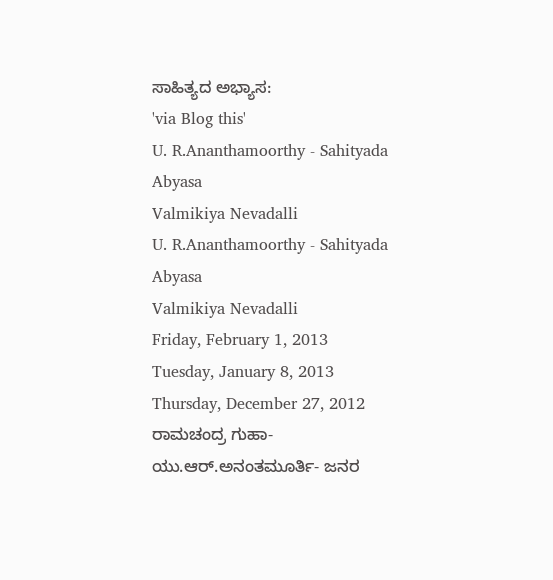ಸಾಹಿತ್ಯದ ಅಭ್ಯಾಸ:
'via Blog this'
U. R.Ananthamoorthy - Sahityada Abyasa
Valmikiya Nevadalli
U. R.Ananthamoorthy - Sahityada Abyasa
Valmikiya Nevadalli
Friday, February 1, 2013
Tuesday, January 8, 2013
Thursday, December 27, 2012
ರಾಮಚಂದ್ರ ಗುಹಾ- ಯು.ಆರ್.ಅನಂತಮೂರ್ತಿ- ಜನರ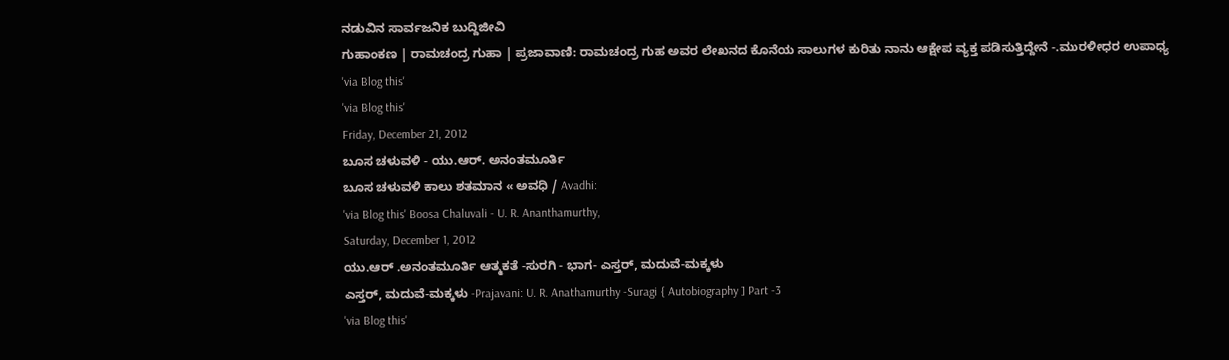ನಡುವಿನ ಸಾರ್ವಜನಿಕ ಬುದ್ದಿಜೀವಿ
ಗುಹಾಂಕಣ | ರಾಮಚಂದ್ರ ಗುಹಾ | ಪ್ರಜಾವಾಣಿ: ರಾಮಚಂದ್ರ ಗುಹ ಅವರ ಲೇಖನದ ಕೊನೆಯ ಸಾಲುಗಳ ಕುರಿತು ನಾನು ಆಕ್ಷೇಪ ವ್ಯಕ್ತ ಪಡಿಸುತ್ತಿದ್ದೇನೆ -.ಮುರಳೀಧರ ಉಪಾಧ್ಯ
'via Blog this'
'via Blog this'
Friday, December 21, 2012
ಬೂಸ ಚಳುವಳಿ - ಯು.ಆರ್. ಅನಂತಮೂರ್ತಿ
ಬೂಸ ಚಳುವಳಿ ಕಾಲು ಶತಮಾನ « ಅವಧಿ / Avadhi:
'via Blog this' Boosa Chaluvali - U. R. Ananthamurthy,
Saturday, December 1, 2012
ಯು.ಆರ್ .ಅನಂತಮೂರ್ತಿ ಆತ್ಮಕತೆ -ಸುರಗಿ - ಭಾಗ- ಎಸ್ತರ್, ಮದುವೆ-ಮಕ್ಕಳು
ಎಸ್ತರ್, ಮದುವೆ-ಮಕ್ಕಳು -Prajavani: U. R. Anathamurthy -Suragi { Autobiography ] Part -3
'via Blog this'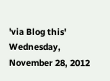'via Blog this'
Wednesday, November 28, 2012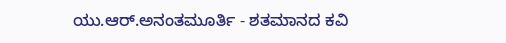ಯು.ಆರ್.ಅನಂತಮೂರ್ತಿ - ಶತಮಾನದ ಕವಿ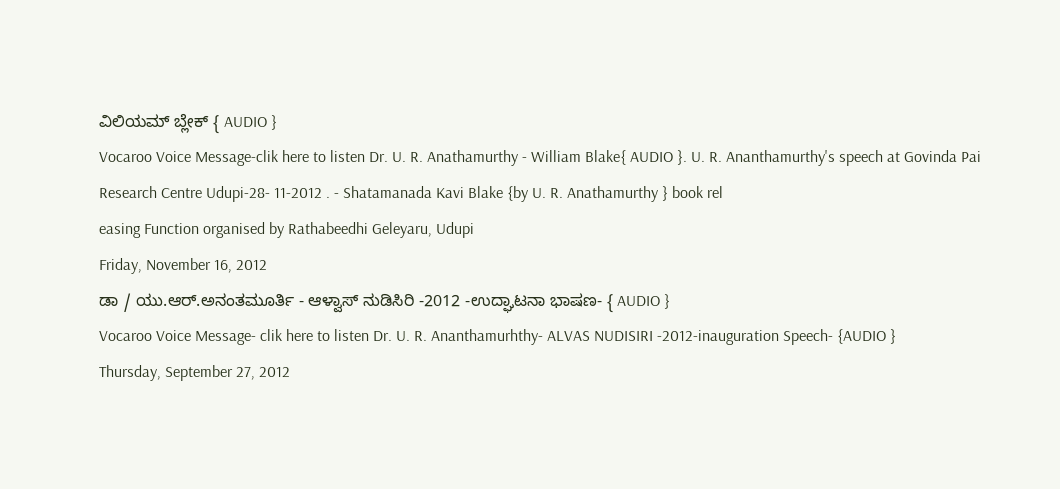ವಿಲಿಯಮ್ ಬ್ಲೇಕ್ { AUDIO }
Vocaroo Voice Message-clik here to listen Dr. U. R. Anathamurthy - William Blake{ AUDIO }. U. R. Ananthamurthy's speech at Govinda Pai Research Centre Udupi-28- 11-2012 . - Shatamanada Kavi Blake {by U. R. Anathamurthy } book rel
easing Function organised by Rathabeedhi Geleyaru, Udupi
Friday, November 16, 2012
ಡಾ / ಯು.ಆರ್.ಅನಂತಮೂರ್ತಿ - ಆಳ್ವಾಸ್ ನುಡಿಸಿರಿ -2012 -ಉದ್ಘಾಟನಾ ಭಾಷಣ- { AUDIO }
Vocaroo Voice Message- clik here to listen Dr. U. R. Ananthamurhthy- ALVAS NUDISIRI -2012-inauguration Speech- {AUDIO }
Thursday, September 27, 2012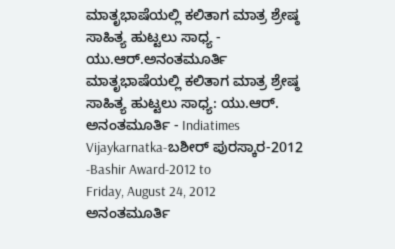ಮಾತೃಭಾಷೆಯಲ್ಲಿ ಕಲಿತಾಗ ಮಾತ್ರ ಶ್ರೇಷ್ಠ ಸಾಹಿತ್ಯ ಹುಟ್ಟಲು ಸಾಧ್ಯ - ಯು.ಆರ್.ಅನಂತಮೂರ್ತಿ
ಮಾತೃಭಾಷೆಯಲ್ಲಿ ಕಲಿತಾಗ ಮಾತ್ರ ಶ್ರೇಷ್ಠ ಸಾಹಿತ್ಯ ಹುಟ್ಟಲು ಸಾಧ್ಯ: ಯು.ಆರ್. ಅನಂತಮೂರ್ತಿ - Indiatimes Vijaykarnatka-ಬಶೀರ್ ಪುರಸ್ಕಾರ-2012 -Bashir Award-2012 to
Friday, August 24, 2012
ಅನಂತಮೂರ್ತಿ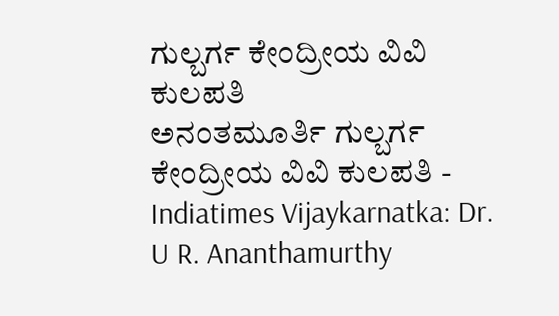ಗುಲ್ಬರ್ಗ ಕೇಂದ್ರೀಯ ವಿವಿ ಕುಲಪತಿ
ಅನಂತಮೂರ್ತಿ ಗುಲ್ಬರ್ಗ ಕೇಂದ್ರೀಯ ವಿವಿ ಕುಲಪತಿ - Indiatimes Vijaykarnatka: Dr. U R. Ananthamurthy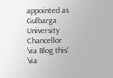appointed as Gulbarga University Chancellor
'via Blog this'
'via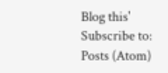Blog this'
Subscribe to:
Posts (Atom)